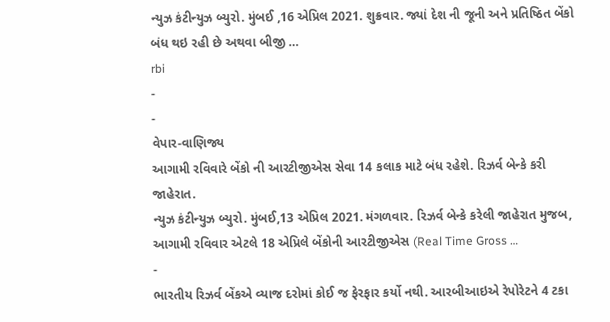ન્યુઝ કંટીન્યુઝ બ્યુરો. મુંબઈ ,16 એપ્રિલ 2021. શુક્રવાર. જ્યાં દેશ ની જૂની અને પ્રતિષ્ઠિત બેંકો બંધ થઇ રહી છે અથવા બીજી …
rbi
-
-
વેપાર-વાણિજ્ય
આગામી રવિવારે બેંકો ની આરટીજીએસ સેવા 14 કલાક માટે બંધ રહેશે. રિઝર્વ બેન્કે કરી જાહેરાત.
ન્યુઝ કંટીન્યુઝ બ્યુરો. મુંબઈ,13 એપ્રિલ 2021. મંગળવાર. રિઝર્વ બેન્કે કરેલી જાહેરાત મુજબ, આગામી રવિવાર એટલે 18 એપ્રિલે બેંકોની આરટીજીએસ (Real Time Gross …
-
ભારતીય રિઝર્વ બેંકએ વ્યાજ દરોમાં કોઈ જ ફેરફાર કર્યો નથી. આરબીઆઇએ રેપોરેટને 4 ટકા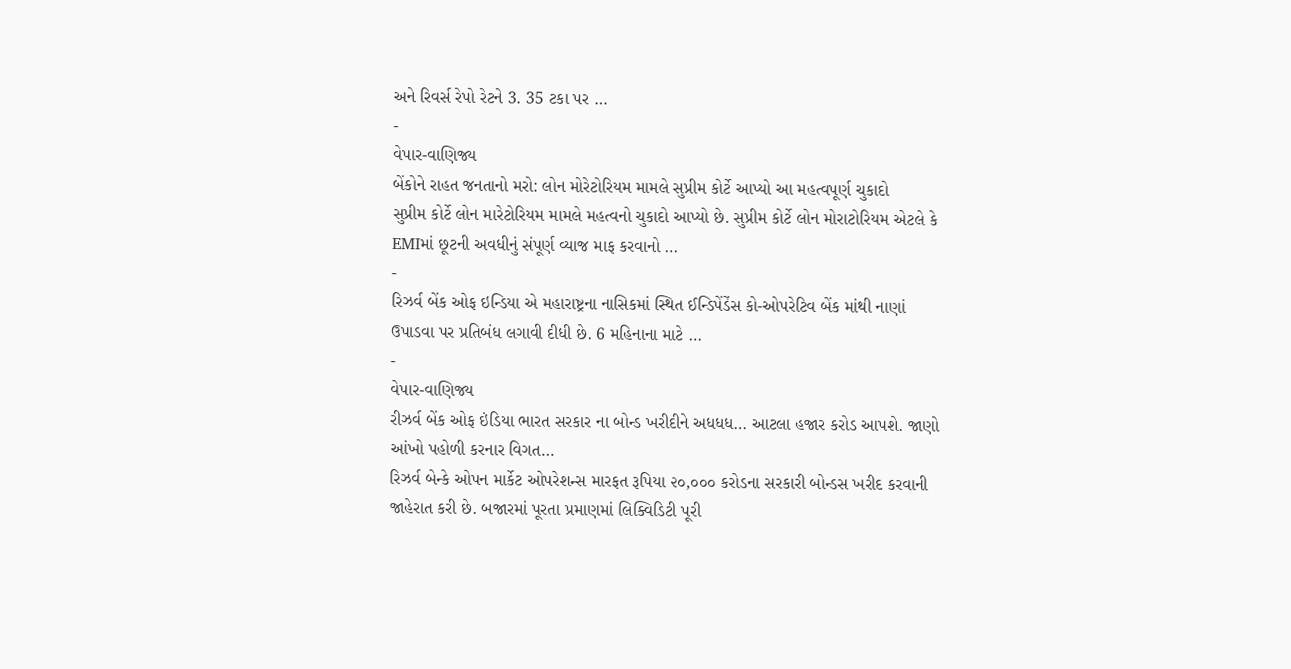અને રિવર્સ રેપો રેટને 3. 35 ટકા પર …
-
વેપાર-વાણિજ્ય
બેંકોને રાહત જનતાનો મરો: લોન મોરેટોરિયમ મામલે સુપ્રીમ કોર્ટે આપ્યો આ મહત્વપૂર્ણ ચુકાદો
સુપ્રીમ કોર્ટે લોન મારેટોરિયમ મામલે મહત્વનો ચુકાદો આપ્યો છે. સુપ્રીમ કોર્ટે લોન મોરાટોરિયમ એટલે કે EMIમાં છૂટની અવધીનું સંપૂર્ણ વ્યાજ માફ કરવાનો …
-
રિઝર્વ બેંક ઓફ ઇન્ડિયા એ મહારાષ્ટ્રના નાસિકમાં સ્થિત ઈન્ડિપેંડેંસ કો-ઓપરેટિવ બેંક માંથી નાણાં ઉપાડવા પર પ્રતિબંધ લગાવી દીધી છે. 6 મહિનાના માટે …
-
વેપાર-વાણિજ્ય
રીઝર્વ બેંક ઓફ ઇંડિયા ભારત સરકાર ના બોન્ડ ખરીદીને અધધધ… આટલા હજાર કરોડ આપશે. જાણો આંખો પહોળી કરનાર વિગત…
રિઝર્વ બેન્કે ઓપન માર્કેટ ઓપરેશન્સ મારફત રૂપિયા ૨૦,૦૦૦ કરોડના સરકારી બોન્ડસ ખરીદ કરવાની જાહેરાત કરી છે. બજારમાં પૂરતા પ્રમાણમાં લિક્વિડિટી પૂરી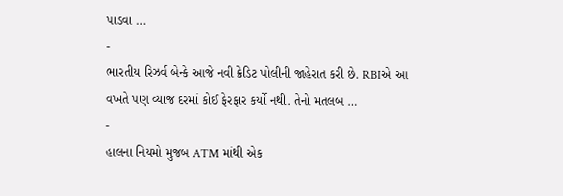પાડવા …
-
ભારતીય રિઝર્વ બેન્કે આજે નવી ક્રેડિટ પોલીની જાહેરાત કરી છે. RBIએ આ વખતે પણ વ્યાજ દરમાં કોઈ ફેરફાર કર્યો નથી. તેનો મતલબ …
-
હાલના નિયમો મુજબ ATM માંથી એક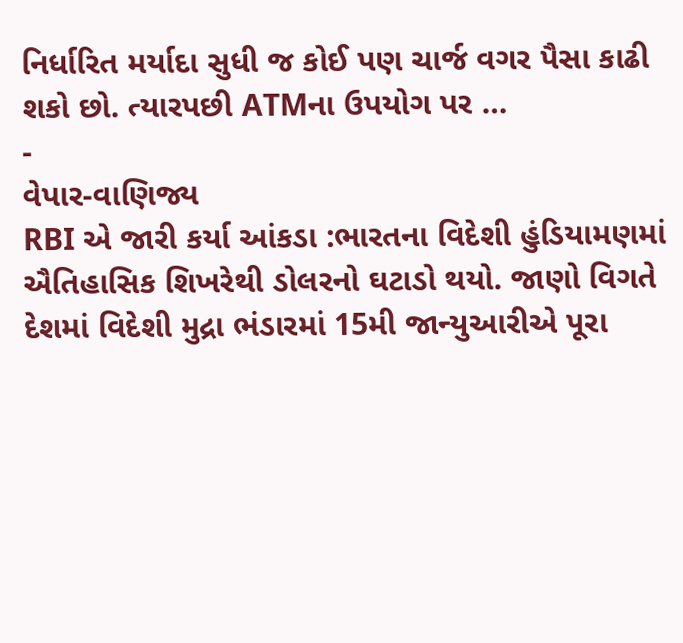નિર્ધારિત મર્યાદા સુધી જ કોઈ પણ ચાર્જ વગર પૈસા કાઢી શકો છો. ત્યારપછી ATMના ઉપયોગ પર …
-
વેપાર-વાણિજ્ય
RBI એ જારી કર્યા આંકડા :ભારતના વિદેશી હુંડિયામણમાં ઐતિહાસિક શિખરેથી ડોલરનો ઘટાડો થયો. જાણો વિગતે
દેશમાં વિદેશી મુદ્રા ભંડારમાં 15મી જાન્યુઆરીએ પૂરા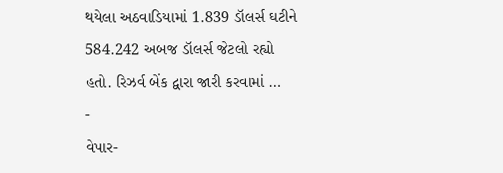થયેલા અઠવાડિયામાં 1.839 ડૉલર્સ ઘટીને 584.242 અબજ ડૉલર્સ જેટલો રહ્યો હતો. રિઝર્વ બેંક દ્વારા જારી કરવામાં …
-
વેપાર-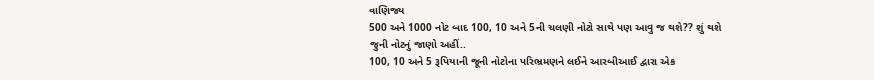વાણિજ્ય
500 અને 1000 નોટ બાદ 100, 10 અને 5ની ચલણી નોટો સાથે પણ આવુ જ થશે?? શું થશે જુની નોટનું જાણો અહીં..
100, 10 અને 5 રૂપિયાની જૂની નોટોના પરિભ્રમણને લઈને આરબીઆઈ દ્વારા એક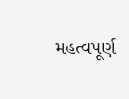મહત્વપૂર્ણ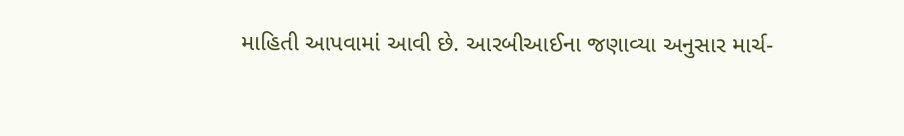માહિતી આપવામાં આવી છે. આરબીઆઈના જણાવ્યા અનુસાર માર્ચ-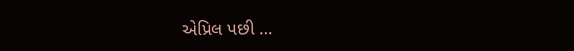એપ્રિલ પછી …